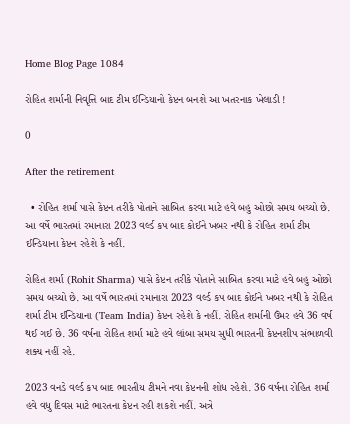Home Blog Page 1084

રોહિત શર્માની નિવૃત્તિ બાદ ટીમ ઈન્ડિયાનો કેપ્ટન બનશે આ ખતરનાક ખેલાડી !

0

After the retirement

  • રોહિત શર્મા પાસે કેપ્ટન તરીકે પોતાને સાબિત કરવા માટે હવે બહુ ઓછો સમય બચ્યો છે. આ વર્ષે ભારતમાં રમાનારા 2023 વર્લ્ડ કપ બાદ કોઈને ખબર નથી કે રોહિત શર્મા ટીમ ઈન્ડિયાના કેપ્ટન રહેશે કે નહીં.

રોહિત શર્મા (Rohit Sharma) પાસે કેપ્ટન તરીકે પોતાને સાબિત કરવા માટે હવે બહુ ઓછો સમય બચ્યો છે. આ વર્ષે ભારતમાં રમાનારા 2023 વર્લ્ડ કપ બાદ કોઈને ખબર નથી કે રોહિત શર્મા ટીમ ઈન્ડિયાના (Team India) કેપ્ટન રહેશે કે નહીં. રોહિત શર્માની ઉંમર હવે 36 વર્ષ થઈ ગઈ છે. 36 વર્ષના રોહિત શર્મા માટે હવે લાંબા સમય સુધી ભારતની કેપ્ટનશીપ સંભાળવી શક્ય નહીં રહે.

2023 વનડે વર્લ્ડ કપ બાદ ભારતીય ટીમને નવા કેપ્ટનની શોધ રહેશે. 36 વર્ષના રોહિત શર્મા હવે વધુ દિવસ માટે ભારતના કેપ્ટન રહી શકશે નહીં. અત્રે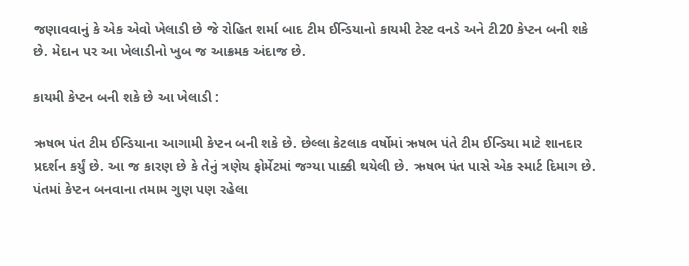જણાવવાનું કે એક એવો ખેલાડી છે જે રોહિત શર્મા બાદ ટીમ ઈન્ડિયાનો કાયમી ટેસ્ટ વનડે અને ટી20 કેપ્ટન બની શકે છે. મેદાન પર આ ખેલાડીનો ખુબ જ આક્રમક અંદાજ છે.

કાયમી કેપ્ટન બની શકે છે આ ખેલાડી :

ઋષભ પંત ટીમ ઈન્ડિયાના આગામી કેપ્ટન બની શકે છે. છેલ્લા કેટલાક વર્ષોમાં ઋષભ પંતે ટીમ ઈન્ડિયા માટે શાનદાર પ્રદર્શન કર્યું છે. આ જ કારણ છે કે તેનું ત્રણેય ફોર્મેટમાં જગ્યા પાક્કી થયેલી છે. ઋષભ પંત પાસે એક સ્માર્ટ દિમાગ છે. પંતમાં કેપ્ટન બનવાના તમામ ગુણ પણ રહેલા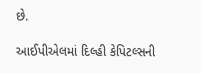છે.

આઈપીએલમાં દિલ્હી કેપિટલ્સની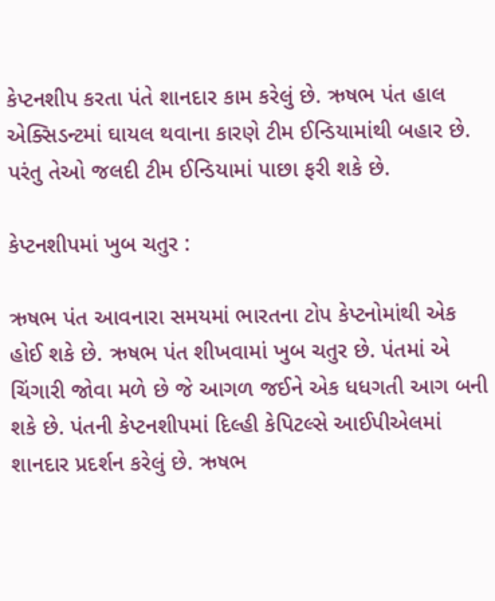કેપ્ટનશીપ કરતા પંતે શાનદાર કામ કરેલું છે. ઋષભ પંત હાલ એક્સિડન્ટમાં ઘાયલ થવાના કારણે ટીમ ઈન્ડિયામાંથી બહાર છે. પરંતુ તેઓ જલદી ટીમ ઈન્ડિયામાં પાછા ફરી શકે છે.

કેપ્ટનશીપમાં ખુબ ચતુર :

ઋષભ પંત આવનારા સમયમાં ભારતના ટોપ કેપ્ટનોમાંથી એક હોઈ શકે છે. ઋષભ પંત શીખવામાં ખુબ ચતુર છે. પંતમાં એ ચિંગારી જોવા મળે છે જે આગળ જઈને એક ધધગતી આગ બની શકે છે. પંતની કેપ્ટનશીપમાં દિલ્હી કેપિટલ્સે આઈપીએલમાં શાનદાર પ્રદર્શન કરેલું છે. ઋષભ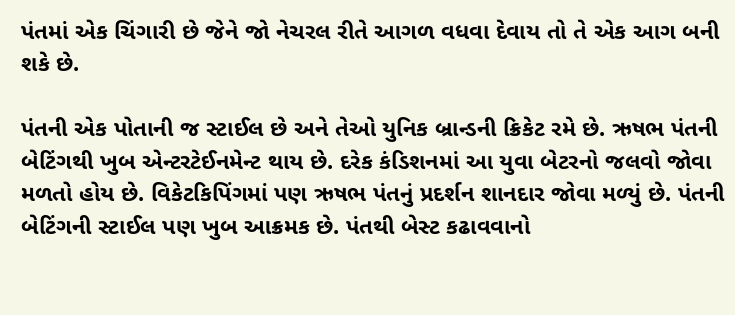પંતમાં એક ચિંગારી છે જેને જો નેચરલ રીતે આગળ વધવા દેવાય તો તે એક આગ બની શકે છે.

પંતની એક પોતાની જ સ્ટાઈલ છે અને તેઓ યુનિક બ્રાન્ડની ક્રિકેટ રમે છે. ઋષભ પંતની બેટિંગથી ખુબ એન્ટરટેઈનમેન્ટ થાય છે. દરેક કંડિશનમાં આ યુવા બેટરનો જલવો જોવા મળતો હોય છે. વિકેટકિપિંગમાં પણ ઋષભ પંતનું પ્રદર્શન શાનદાર જોવા મળ્યું છે. પંતની બેટિંગની સ્ટાઈલ પણ ખુબ આક્રમક છે. પંતથી બેસ્ટ કઢાવવાનો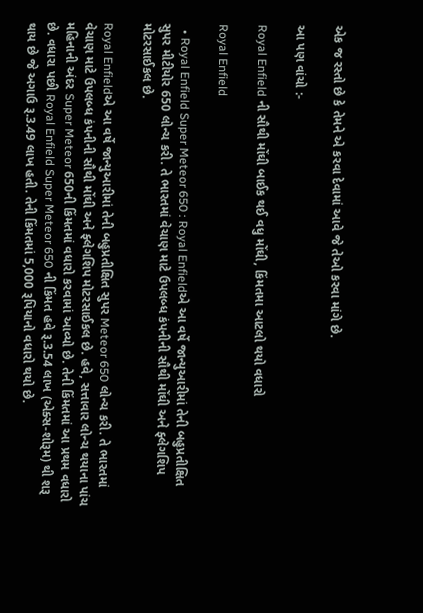એક જ રસ્તો છે કે તેમને એ કરવા દેવામાં આવે જે તેઓ કરવા માંગે છે.

આ પણ વાંચો :-

Royal Enfield ની સૌથી મોંઘી બાઈક થઈ વધુ મોંઘી, કિંમતમા આટલો થયો વધારો

Royal Enfield

  • Royal Enfield Super Meteor 650 : Royal Enfieldએ આ વર્ષે જાન્યુઆરીમાં તેની બહુપ્રતીક્ષિત સુપર મીટીયોર 650 લોન્ચ કરી. તે ભારતમાં વેચાણ માટે ઉપલબ્ધ કંપનીની સૌથી મોંઘી અને ફ્લેગશિપ મોટરસાઈકલ છે.

Royal Enfieldએ આ વર્ષે જાન્યુઆરીમાં તેની બહુપ્રતીક્ષિત સુપર Meteor 650 લોન્ચ કરી. તે ભારતમાં વેચાણ માટે ઉપલબ્ધ કંપનીની સૌથી મોંઘી અને ફ્લેગશિપ મોટરસાઈકલ છે. હવે, સત્તાવાર લોન્ચ થયાના પાંચ મહિનાની અંદર Super Meteor 650ની કિંમતમાં વધારો કરવામાં આવ્યો છે. તેની કિંમતમાં આ પ્રથમ વધારો છે. વધારા પછી Royal Enfield Super Meteor 650 ની કિંમત હવે રૂ.3.54 લાખ (એક્સ-શોરૂમ) થી શરૂ થાય છે જે અગાઉ રૂ.3.49 લાખ હતી. તેની કિંમતમાં 5,000 રૂપિયાનો વધારો થયો છે.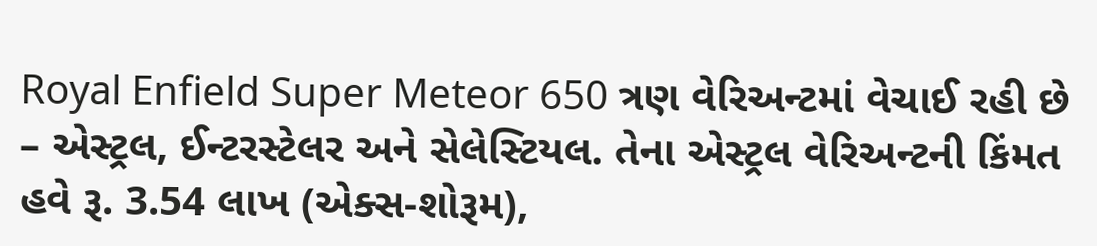Royal Enfield Super Meteor 650 ત્રણ વેરિઅન્ટમાં વેચાઈ રહી છે – એસ્ટ્રલ, ઈન્ટરસ્ટેલર અને સેલેસ્ટિયલ. તેના એસ્ટ્રલ વેરિઅન્ટની કિંમત હવે રૂ. 3.54 લાખ (એક્સ-શોરૂમ),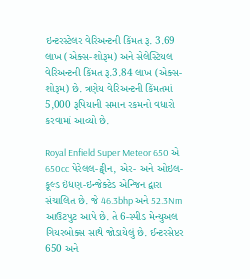ઇન્ટરસ્ટેલર વેરિઅન્ટની કિંમત રૂ. 3.69 લાખ (એક્સ-શોરૂમ) અને સેલેસ્ટિયલ વેરિઅન્ટની કિંમત રૂ.3.84 લાખ (એક્સ-શોરૂમ) છે. ત્રણેય વેરિઅન્ટની કિંમતમાં 5,000 રૂપિયાની સમાન રકમનો વધારો કરવામાં આવ્યો છે.

Royal Enfield Super Meteor 650 એ 650cc પેરેલલ-ટ્વીન, એર- અને ઓઇલ-કૂલ્ડ ઇંધણ-ઇન્જેક્ટેડ એન્જિન દ્વારા સંચાલિત છે. જે 46.3bhp અને 52.3Nm આઉટપુટ આપે છે. તે 6-સ્પીડ મેન્યુઅલ ગિયરબોક્સ સાથે જોડાયેલું છે. ઈન્ટરસેપ્ટર 650 અને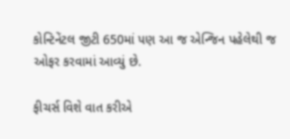કોન્ટિનેંટલ જીટી 650માં પણ આ જ એન્જિન પહેલેથી જ ઓફર કરવામાં આવ્યું છે.

ફીચર્સ વિશે વાત કરીએ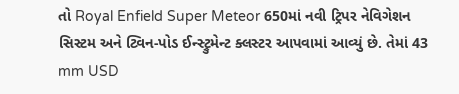તો Royal Enfield Super Meteor 650માં નવી ટ્રિપર નેવિગેશન સિસ્ટમ અને ટ્વિન-પોડ ઈન્સ્ટ્રુમેન્ટ ક્લસ્ટર આપવામાં આવ્યું છે. તેમાં 43 mm USD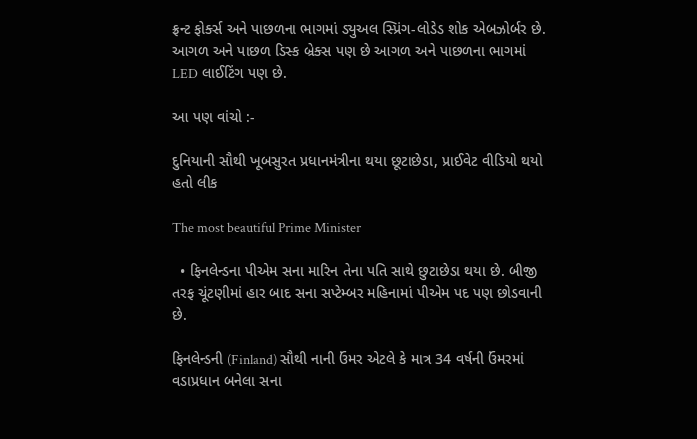ફ્રન્ટ ફોર્ક્સ અને પાછળના ભાગમાં ડ્યુઅલ સ્પ્રિંગ-લોડેડ શોક એબઝોર્બર છે. આગળ અને પાછળ ડિસ્ક બ્રેક્સ પણ છે આગળ અને પાછળના ભાગમાં LED લાઈટિંગ પણ છે.

આ પણ વાંચો :-

દુનિયાની સૌથી ખૂબસુરત પ્રધાનમંત્રીના થયા છૂટાછેડા, પ્રાઈવેટ વીડિયો થયો હતો લીક

The most beautiful Prime Minister

  • ફિનલેન્ડના પીએમ સના મારિન તેના પતિ સાથે છુટાછેડા થયા છે. બીજી તરફ ચૂંટણીમાં હાર બાદ સના સપ્ટેમ્બર મહિનામાં પીએમ પદ પણ છોડવાની છે.

ફિનલેન્ડની (Finland) સૌથી નાની ઉંમર એટલે કે માત્ર 34 વર્ષની ઉંમરમાં વડાપ્રધાન બનેલા સના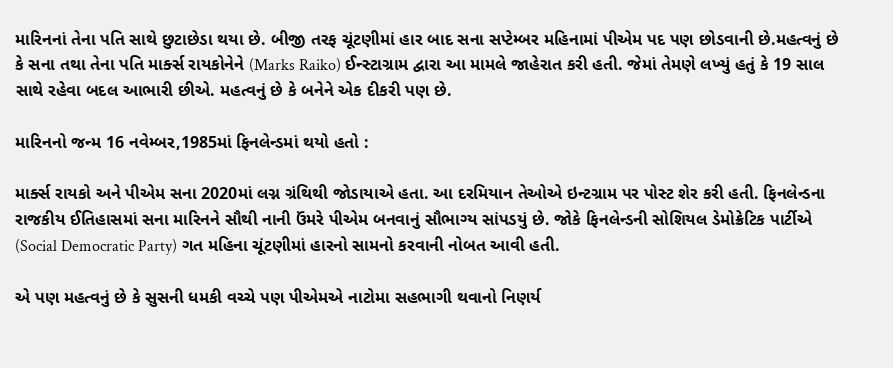મારિનનાં તેના પતિ સાથે છુટાછેડા થયા છે. બીજી તરફ ચૂંટણીમાં હાર બાદ સના સપ્ટેમ્બર મહિનામાં પીએમ પદ પણ છોડવાની છે.મહત્વનું છે કે સના તથા તેના પતિ માર્ક્સ રાયકોનેને (Marks Raiko) ઈન્સ્ટાગ્રામ દ્વારા આ મામલે જાહેરાત કરી હતી. જેમાં તેમણે લખ્યું હતું કે 19 સાલ સાથે રહેવા બદલ આભારી છીએ. મહત્વનું છે કે બનેને એક દીકરી પણ છે.

મારિનનો જન્મ 16 નવેમ્બર,1985માં ફિનલેન્ડમાં થયો હતો :

માર્ક્સ રાયકો અને પીએમ સના 2020માં લગ્ન ગ્રંથિથી જોડાયાએ હતા. આ દરમિયાન તેઓએ ઇન્ટગ્રામ પર પોસ્ટ શેર કરી હતી. ફિનલેન્ડના રાજકીય ઈતિહાસમાં સના મારિનને સૌથી નાની ઉંમરે પીએમ બનવાનું સૌભાગ્ય સાંપડયું છે. જોકે ફિનલેન્ડની સોશિયલ ડેમોક્રેટિક પાર્ટીએ (Social Democratic Party) ગત મહિના ચૂંટણીમાં હારનો સામનો કરવાની નોબત આવી હતી.

એ પણ મહત્વનું છે કે સુસની ધમકી વચ્ચે પણ પીએમએ નાટોમા સહભાગી થવાનો નિણર્ય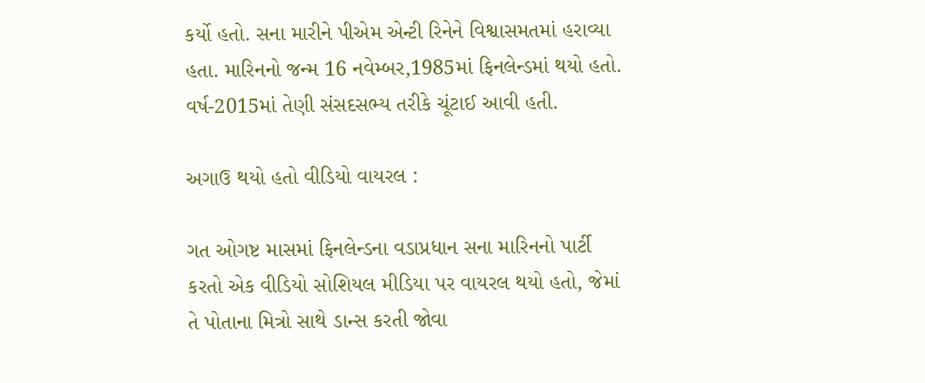કર્યો હતો. સના મારીને પીએમ એન્ટી રિનેને વિશ્વાસમતમાં હરાવ્યા હતા. મારિનનો જન્મ 16 નવેમ્બર,1985માં ફિનલેન્ડમાં થયો હતો. વર્ષ-2015માં તેણી સંસદસભ્ય તરીકે ચૂંટાઈ આવી હતી.

અગાઉ થયો હતો વીડિયો વાયરલ :

ગત ઓગષ્ટ માસમાં ફિનલેન્ડના વડાપ્રધાન સના મારિનનો પાર્ટી કરતો એક વીડિયો સોશિયલ મીડિયા પર વાયરલ થયો હતો, જેમાં તે પોતાના મિત્રો સાથે ડાન્સ કરતી જોવા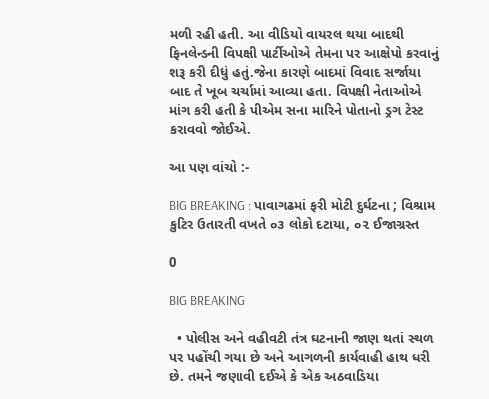મળી રહી હતી. આ વીડિયો વાયરલ થયા બાદથી ફિનલેન્ડની વિપક્ષી પાર્ટીઓએ તેમના પર આક્ષેપો કરવાનું શરૂ કરી દીધું હતું.જેના કારણે બાદમાં વિવાદ સર્જાયા બાદ તે ખૂબ ચર્ચામાં આવ્યા હતા. વિપક્ષી નેતાઓએ માંગ કરી હતી કે પીએમ સના મારિને પોતાનો ડ્રગ ટેસ્ટ કરાવવો જોઈએ.

આ પણ વાંચો :-

BIG BREAKING : પાવાગઢમાં ફરી મોટી દુર્ઘટના ; વિશ્રામ કુટિર ઉતારતી વખતે ૦૩ લોકો દટાયા, ૦૨ ઈજાગ્રસ્ત

0

BIG BREAKING

  • પોલીસ અને વહીવટી તંત્ર ઘટનાની જાણ થતાં સ્થળ પર પહોંચી ગયા છે અને આગળની કાર્યવાહી હાથ ધરી છે. તમને જણાવી દઈએ કે એક અઠવાડિયા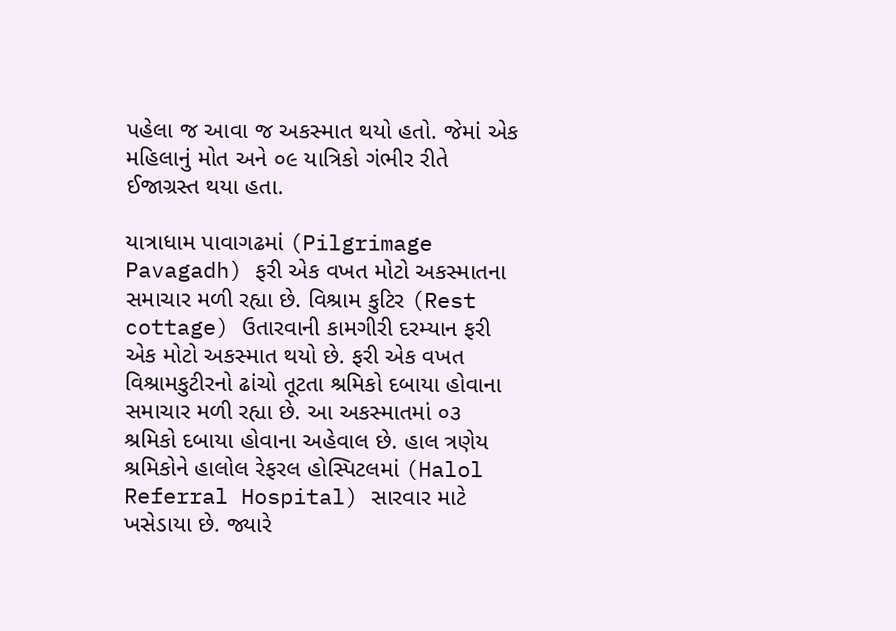પહેલા જ આવા જ અકસ્માત થયો હતો. જેમાં એક મહિલાનું મોત અને ૦૯ યાત્રિકો ગંભીર રીતે ઈજાગ્રસ્ત થયા હતા.

યાત્રાધામ પાવાગઢમાં (Pilgrimage Pavagadh) ફરી એક વખત મોટો અકસ્માતના સમાચાર મળી રહ્યા છે. વિશ્રામ કુટિર (Rest cottage) ઉતારવાની કામગીરી દરમ્યાન ફરી એક મોટો અકસ્માત થયો છે. ફરી એક વખત વિશ્રામકુટીરનો ઢાંચો તૂટતા શ્રમિકો દબાયા હોવાના સમાચાર મળી રહ્યા છે. આ અકસ્માતમાં ૦૩ શ્રમિકો દબાયા હોવાના અહેવાલ છે. હાલ ત્રણેય શ્રમિકોને હાલોલ રેફરલ હોસ્પિટલમાં (Halol Referral Hospital) સારવાર માટે ખસેડાયા છે. જ્યારે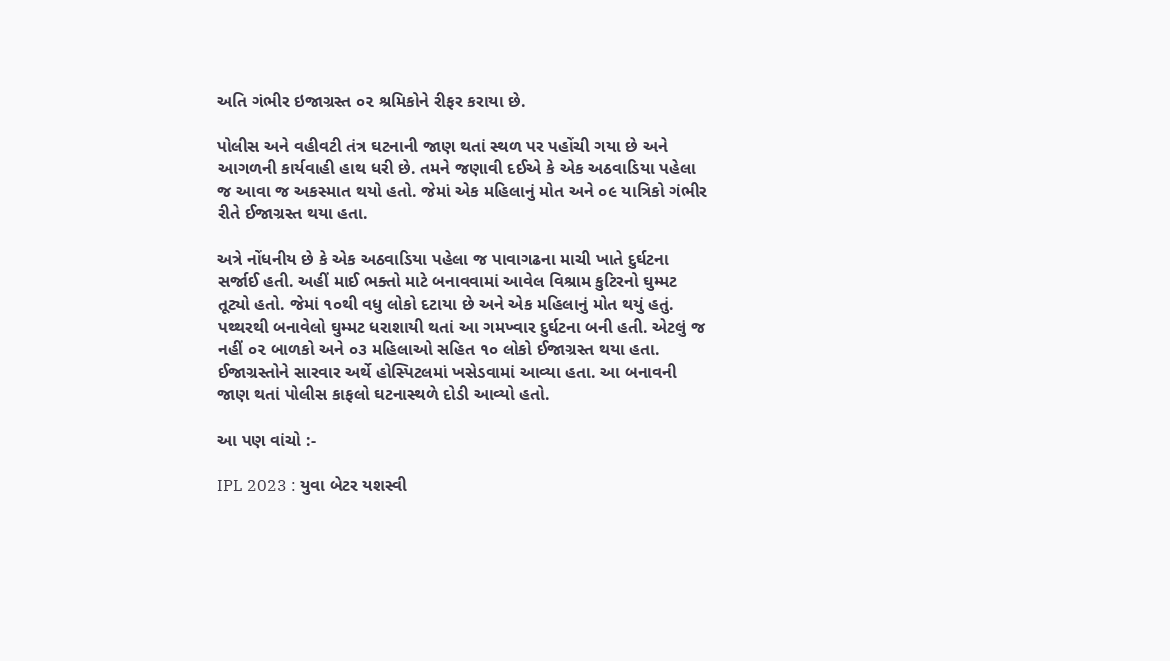અતિ ગંભીર ઇજાગ્રસ્ત ૦૨ શ્રમિકોને રીફર કરાયા છે.

પોલીસ અને વહીવટી તંત્ર ઘટનાની જાણ થતાં સ્થળ પર પહોંચી ગયા છે અને આગળની કાર્યવાહી હાથ ધરી છે. તમને જણાવી દઈએ કે એક અઠવાડિયા પહેલા જ આવા જ અકસ્માત થયો હતો. જેમાં એક મહિલાનું મોત અને ૦૯ યાત્રિકો ગંભીર રીતે ઈજાગ્રસ્ત થયા હતા.

અત્રે નોંધનીય છે કે એક અઠવાડિયા પહેલા જ પાવાગઢના માચી ખાતે દુર્ઘટના સર્જાઈ હતી. અહીં માઈ ભક્તો માટે બનાવવામાં આવેલ વિશ્રામ કુટિરનો ઘુમ્મટ તૂટ્યો હતો. જેમાં ૧૦થી વધુ લોકો દટાયા છે અને એક મહિલાનું મોત થયું હતું. પથ્થરથી બનાવેલો ઘુમ્મટ ધરાશાયી થતાં આ ગમખ્વાર દુર્ઘટના બની હતી. એટલું જ નહીં ૦૨ બાળકો અને ૦૩ મહિલાઓ સહિત ૧૦ લોકો ઈજાગ્રસ્ત થયા હતા. ઈજાગ્રસ્તોને સારવાર અર્થે હોસ્પિટલમાં ખસેડવામાં આવ્યા હતા. આ બનાવની જાણ થતાં પોલીસ કાફલો ઘટનાસ્થળે દોડી આવ્યો હતો.

આ પણ વાંચો :-

IPL 2023 : યુવા બેટર યશસ્વી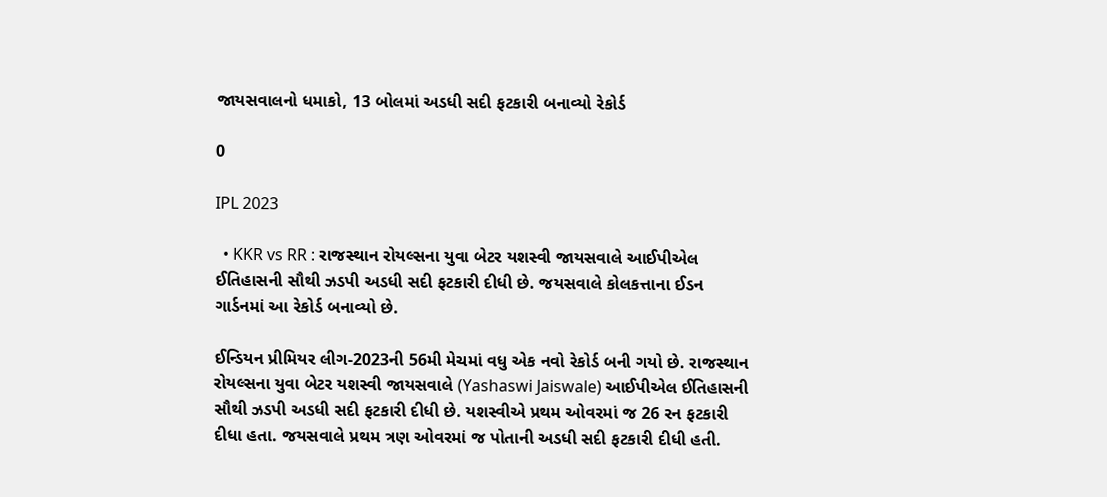જાયસવાલનો ધમાકો, 13 બોલમાં અડધી સદી ફટકારી બનાવ્યો રેકોર્ડ

0

IPL 2023

  • KKR vs RR : રાજસ્થાન રોયલ્સના યુવા બેટર યશસ્વી જાયસવાલે આઈપીએલ ઈતિહાસની સૌથી ઝડપી અડધી સદી ફટકારી દીધી છે. જયસવાલે કોલકત્તાના ઈડન ગાર્ડનમાં આ રેકોર્ડ બનાવ્યો છે.

ઈન્ડિયન પ્રીમિયર લીગ-2023ની 56મી મેચમાં વધુ એક નવો રેકોર્ડ બની ગયો છે. રાજસ્થાન રોયલ્સના યુવા બેટર યશસ્વી જાયસવાલે (Yashaswi Jaiswale) આઈપીએલ ઈતિહાસની સૌથી ઝડપી અડધી સદી ફટકારી દીધી છે. યશસ્વીએ પ્રથમ ઓવરમાં જ 26 રન ફટકારી દીધા હતા. જયસવાલે પ્રથમ ત્રણ ઓવરમાં જ પોતાની અડધી સદી ફટકારી દીધી હતી.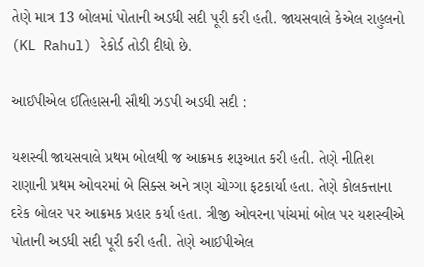તેણે માત્ર 13 બોલમાં પોતાની અડધી સદી પૂરી કરી હતી. જાયસવાલે કેએલ રાહુલનો (KL Rahul) રેકોર્ડ તોડી દીધો છે.

આઈપીએલ ઈતિહાસની સૌથી ઝડપી અડધી સદી :

યશસ્વી જાયસવાલે પ્રથમ બોલથી જ આક્રમક શરૂઆત કરી હતી. તેણે નીતિશ રાણાની પ્રથમ ઓવરમાં બે સિક્સ અને ત્રણ ચોગ્ગા ફટકાર્યા હતા. તેણે કોલકત્તાના દરેક બોલર પર આક્રમક પ્રહાર કર્યા હતા. ત્રીજી ઓવરના પાંચમાં બોલ પર યશસ્વીએ પોતાની અડધી સદી પૂરી કરી હતી. તેણે આઈપીએલ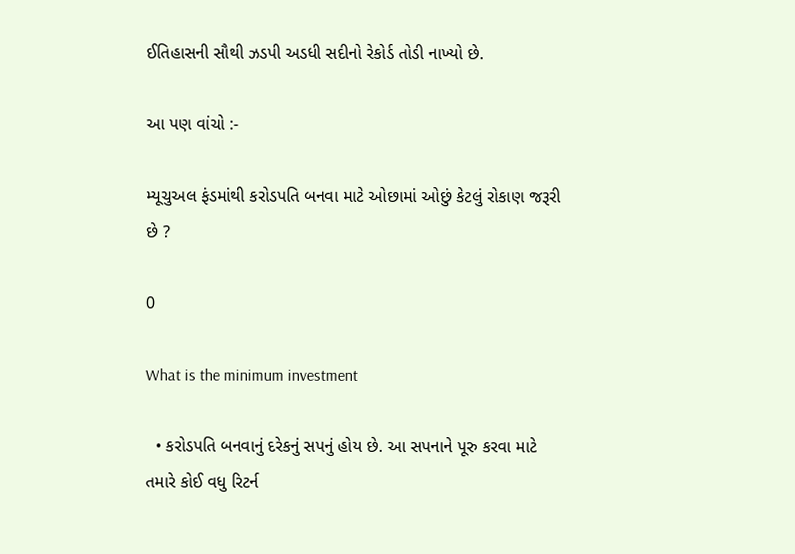ઈતિહાસની સૌથી ઝડપી અડધી સદીનો રેકોર્ડ તોડી નાખ્યો છે.

આ પણ વાંચો :-

મ્યૂચુઅલ ફંડમાંથી કરોડપતિ બનવા માટે ઓછામાં ઓછું કેટલું રોકાણ જરૂરી છે ?

0

What is the minimum investment

  • કરોડપતિ બનવાનું દરેકનું સપનું હોય છે. આ સપનાને પૂરુ કરવા માટે તમારે કોઈ વધુ રિટર્ન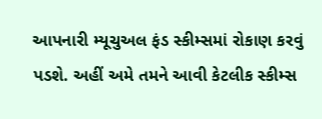આપનારી મ્યૂચુઅલ ફંડ સ્કીમ્સમાં રોકાણ કરવું પડશે. અહીં અમે તમને આવી કેટલીક સ્કીમ્સ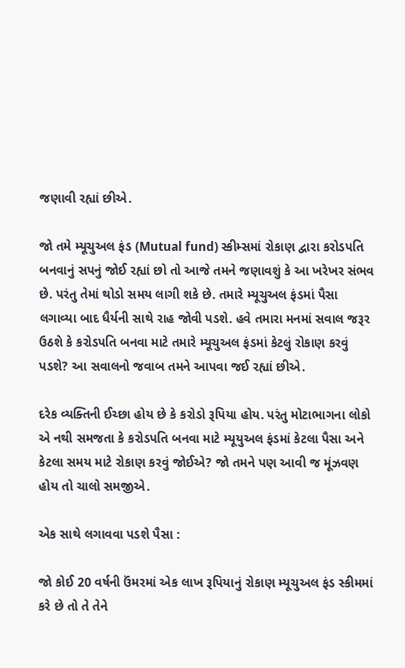જણાવી રહ્યાં છીએ.

જો તમે મ્યૂચુઅલ ફંડ (Mutual fund) સ્કીમ્સમાં રોકાણ દ્વારા કરોડપતિ બનવાનું સપનું જોઈ રહ્યાં છો તો આજે તમને જણાવશું કે આ ખરેખર સંભવ છે. પરંતુ તેમાં થોડો સમય લાગી શકે છે. તમારે મ્યૂચુઅલ ફંડમાં પૈસા લગાવ્યા બાદ ધૈર્યની સાથે રાહ જોવી પડશે. હવે તમારા મનમાં સવાલ જરૂર ઉઠશે કે કરોડપતિ બનવા માટે તમારે મ્યૂચુઅલ ફંડમાં કેટલું રોકાણ કરવું પડશે? આ સવાલનો જવાબ તમને આપવા જઈ રહ્યાં છીએ.

દરેક વ્યક્તિની ઈચ્છા હોય છે કે કરોડો રૂપિયા હોય. પરંતુ મોટાભાગના લોકો એ નથી સમજતા કે કરોડપતિ બનવા માટે મ્યૂયુઅલ ફંડમાં કેટલા પૈસા અને કેટલા સમય માટે રોકાણ કરવું જોઈએ? જો તમને પણ આવી જ મૂંઝવણ હોય તો ચાલો સમજીએ.

એક સાથે લગાવવા પડશે પૈસા :

જો કોઈ 20 વર્ષની ઉંમરમાં એક લાખ રૂપિયાનું રોકાણ મ્યૂચુઅલ ફંડ સ્કીમમાં કરે છે તો તે તેને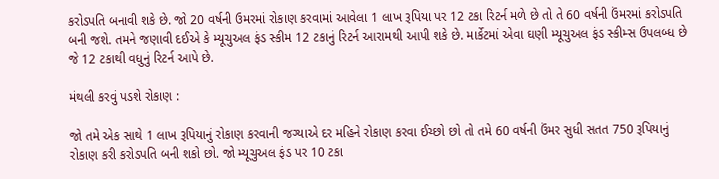કરોડપતિ બનાવી શકે છે. જો 20 વર્ષની ઉમરમાં રોકાણ કરવામાં આવેલા 1 લાખ રૂપિયા પર 12 ટકા રિટર્ન મળે છે તો તે 60 વર્ષની ઉંમરમાં કરોડપતિ બની જશે. તમને જણાવી દઈએ કે મ્યૂચુઅલ ફંડ સ્કીમ 12 ટકાનું રિટર્ન આરામથી આપી શકે છે. માર્કેટમાં એવા ઘણી મ્યૂચુઅલ ફંડ સ્કીમ્સ ઉપલબ્ધ છે જે 12 ટકાથી વધુનું રિટર્ન આપે છે.

મંથલી કરવું પડશે રોકાણ :

જો તમે એક સાથે 1 લાખ રૂપિયાનું રોકાણ કરવાની જગ્યાએ દર મહિને રોકાણ કરવા ઈચ્છો છો તો તમે 60 વર્ષની ઉંમર સુધી સતત 750 રૂપિયાનું રોકાણ કરી કરોડપતિ બની શકો છો. જો મ્યૂચુઅલ ફંડ પર 10 ટકા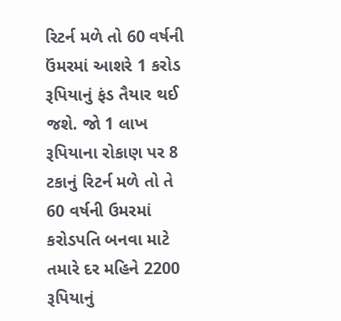રિટર્ન મળે તો 60 વર્ષની ઉંમરમાં આશરે 1 કરોડ રૂપિયાનું ફંડ તૈયાર થઈ જશે. જો 1 લાખ રૂપિયાના રોકાણ પર 8 ટકાનું રિટર્ન મળે તો તે 60 વર્ષની ઉમરમાં કરોડપતિ બનવા માટે તમારે દર મહિને 2200 રૂપિયાનું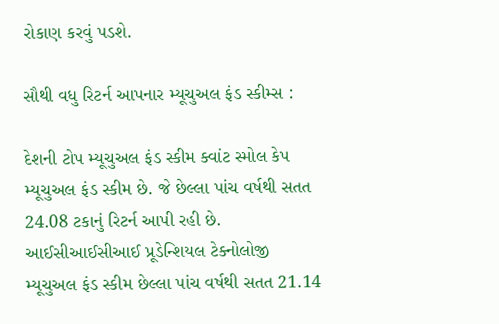રોકાણ કરવું પડશે.

સૌથી વધુ રિટર્ન આપનાર મ્યૂચુઅલ ફંડ સ્કીમ્સ :

દેશની ટોપ મ્યૂચુઅલ ફંડ સ્કીમ ક્વાંટ સ્મોલ કેપ મ્યૂચુઅલ ફંડ સ્કીમ છે. જે છેલ્લા પાંચ વર્ષથી સતત 24.08 ટકાનું રિટર્ન આપી રહી છે. આઈસીઆઈસીઆઈ પ્રૂડેન્શિયલ ટેક્નોલોજી મ્યૂચુઅલ ફંડ સ્કીમ છેલ્લા પાંચ વર્ષથી સતત 21.14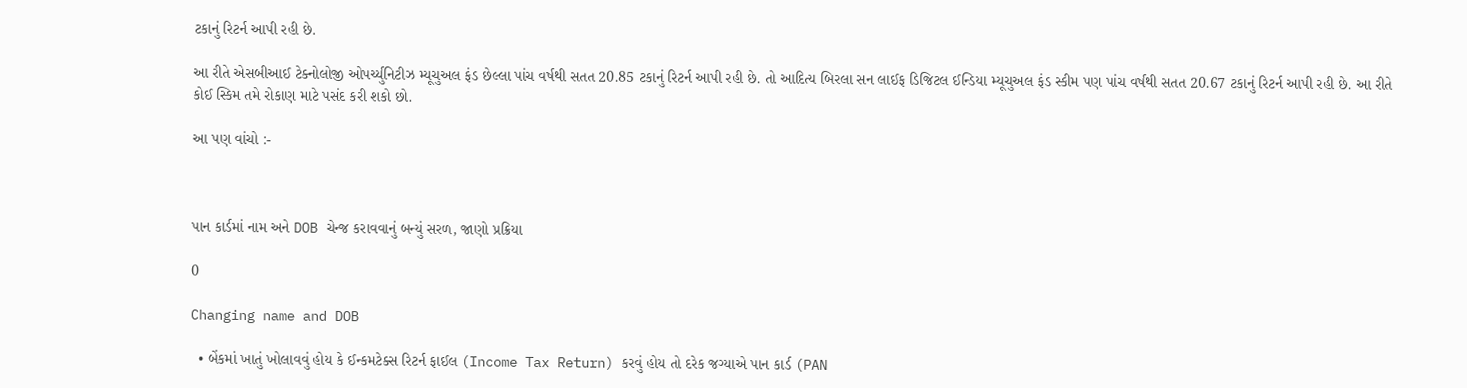ટકાનું રિટર્ન આપી રહી છે.

આ રીતે એસબીઆઈ ટેક્નોલોજી ઓપર્ચ્યુનિટીઝ મ્યૂચુઅલ ફંડ છેલ્લા પાંચ વર્ષથી સતત 20.85 ટકાનું રિટર્ન આપી રહી છે. તો આદિત્ય બિરલા સન લાઈફ ડિજિટલ ઈન્ડિયા મ્યૂચુઅલ ફંડ સ્કીમ પણ પાંચ વર્ષથી સતત 20.67 ટકાનું રિટર્ન આપી રહી છે. આ રીતે કોઈ સ્કિમ તમે રોકાણ માટે પસંદ કરી શકો છો.

આ પણ વાંચો :-



પાન કાર્ડમાં નામ અને DOB ચેન્જ કરાવવાનું બન્યું સરળ, જાણો પ્રક્રિયા

0

Changing name and DOB

  • બેંકમાં ખાતું ખોલાવવું હોય કે ઈન્કમટેક્સ રિટર્ન ફાઈલ (Income Tax Return) કરવું હોય તો દરેક જગ્યાએ પાન કાર્ડ (PAN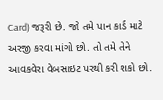Card) જરૂરી છે. જો તમે પાન કાર્ડ માટે અરજી કરવા માંગો છો. તો તમે તેને આવકવેરા વેબસાઇટ પરથી કરી શકો છો.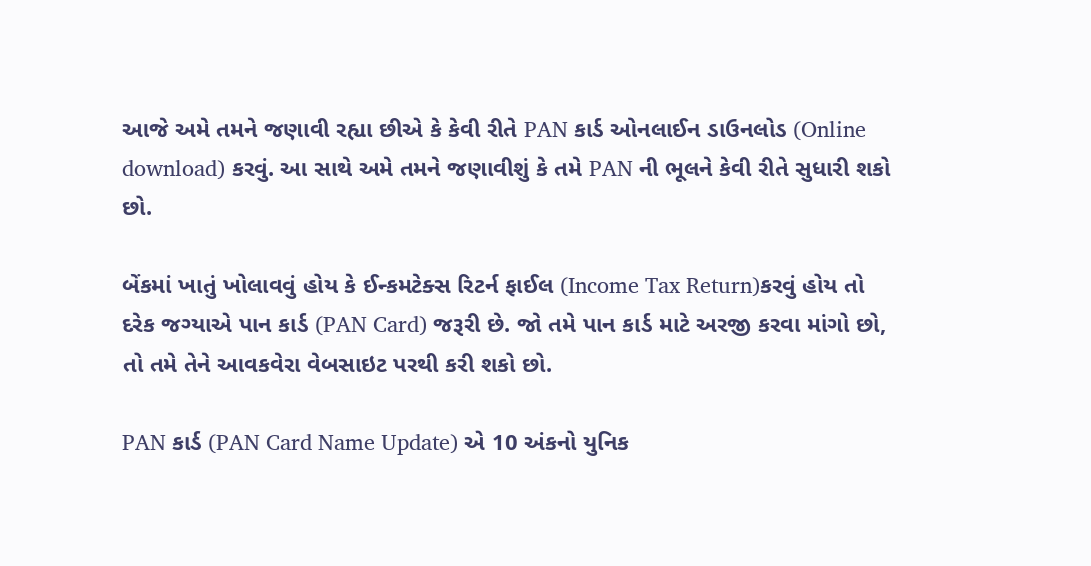આજે અમે તમને જણાવી રહ્યા છીએ કે કેવી રીતે PAN કાર્ડ ઓનલાઈન ડાઉનલોડ (Online download) કરવું. આ સાથે અમે તમને જણાવીશું કે તમે PAN ની ભૂલને કેવી રીતે સુધારી શકો છો.

બેંકમાં ખાતું ખોલાવવું હોય કે ઈન્કમટેક્સ રિટર્ન ફાઈલ (Income Tax Return)કરવું હોય તો દરેક જગ્યાએ પાન કાર્ડ (PAN Card) જરૂરી છે. જો તમે પાન કાર્ડ માટે અરજી કરવા માંગો છો, તો તમે તેને આવકવેરા વેબસાઇટ પરથી કરી શકો છો.

PAN કાર્ડ (PAN Card Name Update) એ 10 અંકનો યુનિક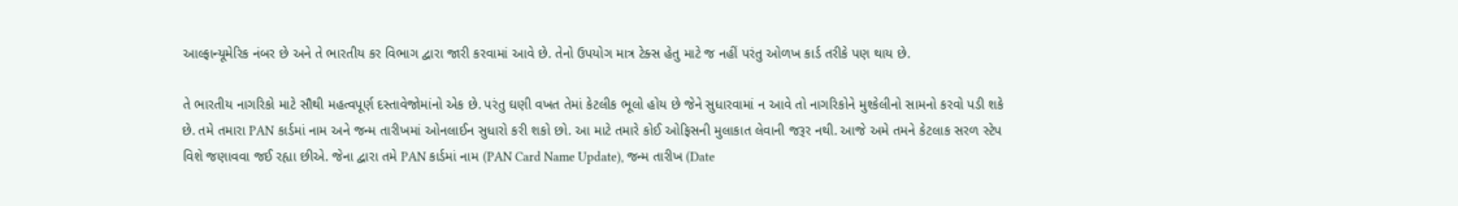આલ્ફાન્યૂમેરિક નંબર છે અને તે ભારતીય કર વિભાગ દ્વારા જારી કરવામાં આવે છે. તેનો ઉપયોગ માત્ર ટેક્સ હેતુ માટે જ નહીં પરંતુ ઓળખ કાર્ડ તરીકે પણ થાય છે.

તે ભારતીય નાગરિકો માટે સૌથી મહત્વપૂર્ણ દસ્તાવેજોમાંનો એક છે. પરંતુ ઘણી વખત તેમાં કેટલીક ભૂલો હોય છે જેને સુધારવામાં ન આવે તો નાગરિકોને મુશ્કેલીનો સામનો કરવો પડી શકે છે. તમે તમારા PAN કાર્ડમાં નામ અને જન્મ તારીખમાં ઓનલાઈન સુધારો કરી શકો છો. આ માટે તમારે કોઈ ઓફિસની મુલાકાત લેવાની જરૂર નથી. આજે અમે તમને કેટલાક સરળ સ્ટેપ વિશે જણાવવા જઈ રહ્યા છીએ. જેના દ્વારા તમે PAN કાર્ડમાં નામ (PAN Card Name Update), જન્મ તારીખ (Date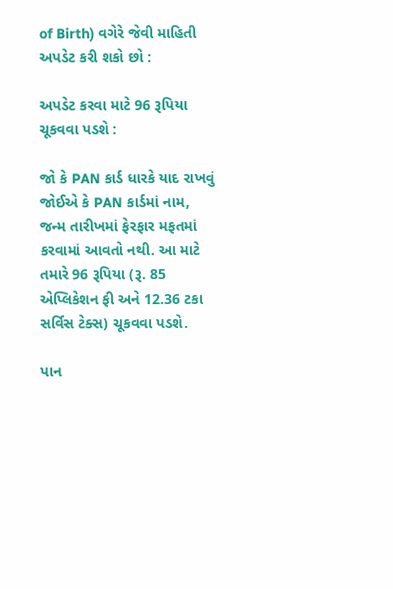of Birth) વગેરે જેવી માહિતી અપડેટ કરી શકો છો :

અપડેટ કરવા માટે 96 રૂપિયા ચૂકવવા પડશે :

જો કે PAN કાર્ડ ધારકે યાદ રાખવું જોઈએ કે PAN કાર્ડમાં નામ, જન્મ તારીખમાં ફેરફાર મફતમાં કરવામાં આવતો નથી. આ માટે તમારે 96 રૂપિયા (રૂ. 85 એપ્લિકેશન ફી અને 12.36 ટકા સર્વિસ ટેક્સ) ચૂકવવા પડશે.

પાન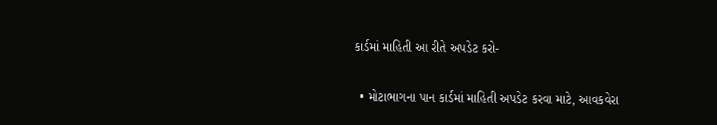કાર્ડમાં માહિતી આ રીતે અપડેટ કરો-

  • મોટાભાગના પાન કાર્ડમાં માહિતી અપડેટ કરવા માટે, આવકવેરા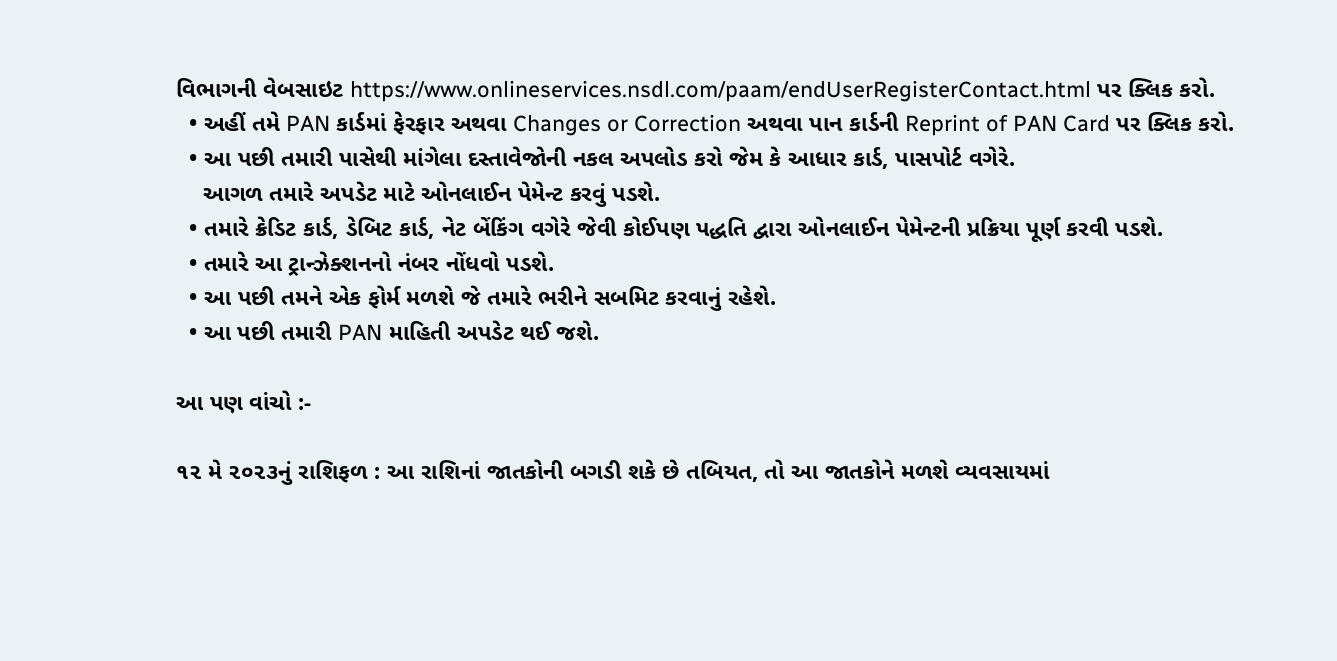વિભાગની વેબસાઇટ https://www.onlineservices.nsdl.com/paam/endUserRegisterContact.html પર ક્લિક કરો.
  • અહીં તમે PAN કાર્ડમાં ફેરફાર અથવા Changes or Correction અથવા પાન કાર્ડની Reprint of PAN Card પર ક્લિક કરો.
  • આ પછી તમારી પાસેથી માંગેલા દસ્તાવેજોની નકલ અપલોડ કરો જેમ કે આધાર કાર્ડ, પાસપોર્ટ વગેરે.
    આગળ તમારે અપડેટ માટે ઓનલાઈન પેમેન્ટ કરવું પડશે.
  • તમારે ક્રેડિટ કાર્ડ, ડેબિટ કાર્ડ, નેટ બેંકિંગ વગેરે જેવી કોઈપણ પદ્ધતિ દ્વારા ઓનલાઈન પેમેન્ટની પ્રક્રિયા પૂર્ણ કરવી પડશે.
  • તમારે આ ટ્રાન્ઝેક્શનનો નંબર નોંધવો પડશે.
  • આ પછી તમને એક ફોર્મ મળશે જે તમારે ભરીને સબમિટ કરવાનું રહેશે.
  • આ પછી તમારી PAN માહિતી અપડેટ થઈ જશે.

આ પણ વાંચો :-

૧૨ મે ૨૦૨૩નું રાશિફળ : આ રાશિનાં જાતકોની બગડી શકે છે તબિયત, તો આ જાતકોને મળશે વ્યવસાયમાં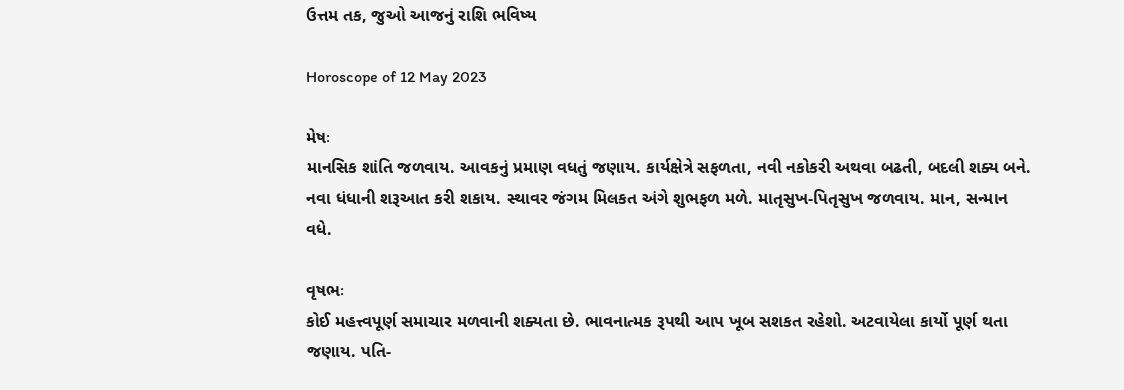ઉત્તમ તક, જુઓ આજનું રાશિ ભવિષ્ય

Horoscope of 12 May 2023

મેષઃ
માનસિક શાંતિ જળવાય. આવકનું પ્રમાણ વધતું જણાય. કાર્યક્ષેત્રે સફળતા, નવી નકોકરી અથવા બઢતી, બદલી શક્ય બને. નવા ધંધાની શરૂઆત કરી શકાય. સ્થાવર જંગમ મિલકત અંગે શુભફળ મળે. માતૃસુખ-પિતૃસુખ જળવાય. માન, સન્માન વધે.

વૃષભઃ
કોઈ મહત્ત્વપૂર્ણ સમાચાર મળવાની શક્યતા છે. ભાવનાત્મક રૂપથી આપ ખૂબ સશકત રહેશો. અટવાયેલા કાર્યો પૂર્ણ થતા જણાય. પતિ-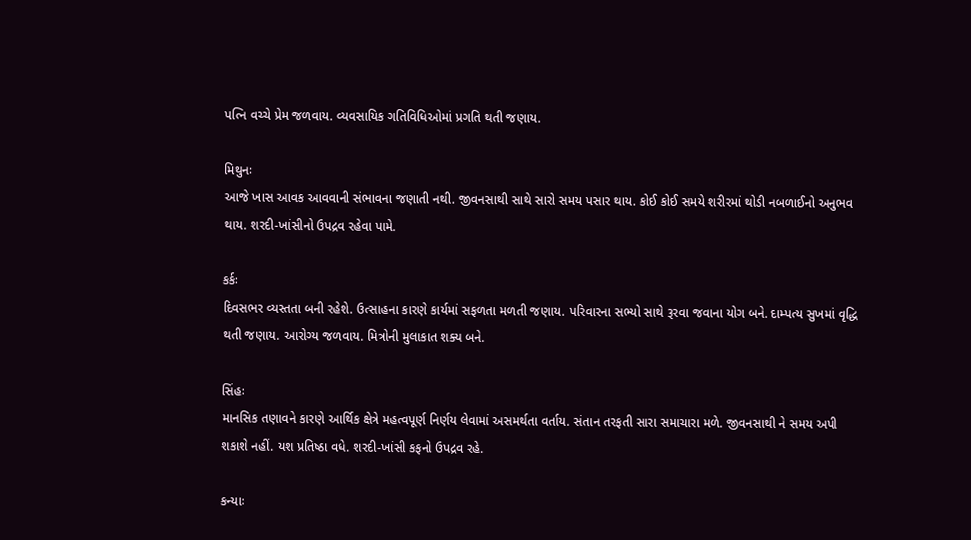પત્નિ વચ્ચે પ્રેમ જળવાય. વ્યવસાયિક ગતિવિધિઓમાં પ્રગતિ થતી જણાય.

મિથુનઃ
આજે ખાસ આવક આવવાની સંભાવના જણાતી નથી. જીવનસાથી સાથે સારો સમય પસાર થાય. કોઈ કોઈ સમયે શરીરમાં થોડી નબળાઈનો અનુભવ થાય. શરદી-ખાંસીનો ઉપદ્રવ રહેવા પામે.

કર્કઃ
દિવસભર વ્યસ્તતા બની રહેશે. ઉત્સાહના કારણે કાર્યમાં સફળતા મળતી જણાય. પરિવારના સભ્યો સાથે રૂરવા જવાના યોગ બને. દામ્પત્ય સુખમાં વૃદ્ધિ થતી જણાય. આરોગ્ય જળવાય. મિત્રોની મુલાકાત શક્ય બને.

સિંહઃ
માનસિક તણાવને કારણે આર્થિક ક્ષેત્રે મહત્વપૂર્ણ નિર્ણય લેવામાં અસમર્થતા વર્તાય. સંતાન તરફતી સારા સમાચારા મળે. જીવનસાથી ને સમય અપી શકાશે નહીં. યશ પ્રતિષ્ઠા વધે. શરદી-ખાંસી કફનો ઉપદ્રવ રહે.

કન્યાઃ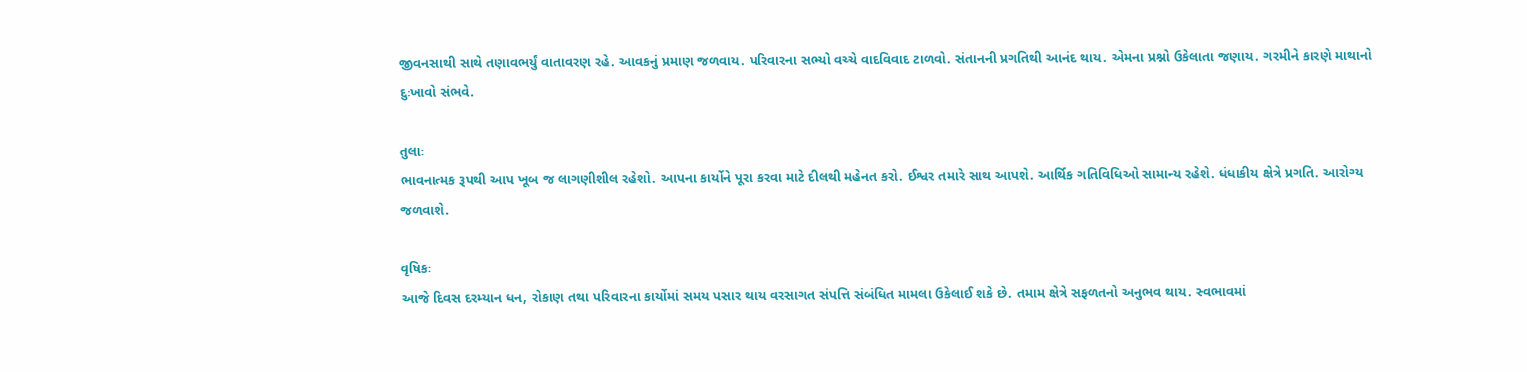જીવનસાથી સાથે તણાવભર્યું વાતાવરણ રહે. આવકનું પ્રમાણ જળવાય. પરિવારના સભ્યો વચ્ચે વાદવિવાદ ટાળવો. સંતાનની પ્રગતિથી આનંદ થાય. એમના પ્રશ્નો ઉકેલાતા જણાય. ગરમીને કારણે માથાનો દુઃખાવો સંભવે.

તુલાઃ
ભાવનાત્મક રૂપથી આપ ખૂબ જ લાગણીશીલ રહેશો. આપના કાર્યોને પૂરા કરવા માટે દીલથી મહેનત કરો. ઈશ્વર તમારે સાથ આપશે. આર્થિક ગતિવિધિઓ સામાન્ય રહેશે. ધંધાકીય ક્ષેત્રે પ્રગતિ. આરોગ્ય જળવાશે.

વૃષિકઃ
આજે‌ દિવસ દરમ્યાન ધન, રોકાણ તથા પરિવારના કાર્યોમાં સમય પસાર થાય વરસાગત સંપત્તિ સંબંધિત મામલા ઉકેલાઈ શકે છે. તમામ ક્ષેત્રે સફળતનો અનુભવ થાય. સ્વભાવમાં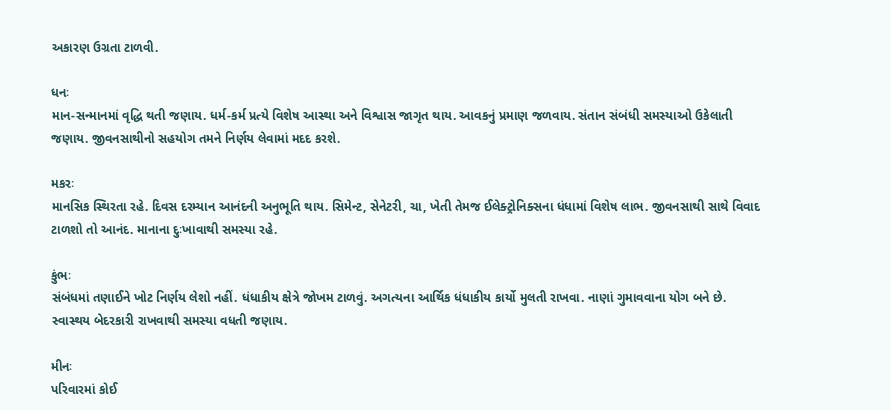અકારણ ઉગ્રતા ટાળવી.

ધનઃ
માન-સન્માનમાં વૃદ્ધિ થતી જણાય. ધર્મ-કર્મ પ્રત્યે વિશેષ આસ્થા અને વિશ્વાસ જાગૃત થાય. આવકનું પ્રમાણ જળવાય. સંતાન સંબંધી સમસ્યાઓ ઉકેલાતી જણાય. જીવનસાથીનો સહયોગ તમને નિર્ણય લેવામાં મદદ કરશે.

મકરઃ
માનસિક સ્થિરતા રહે. દિવસ દરમ્યાન આનંદની અનુભૂતિ થાય. સિમેન્ટ, સેનેટરી, ચા, ખેતી તેમજ ‌ઈલેક્ટ્રોનિક્સના ધંધામાં વિશેષ લાભ. જીવનસાથી સાથે વિવાદ ટાળશો તો આનંદ. માનાના દુઃખાવાથી સમસ્યા રહે.

કુંભઃ
સંબંધમાં તણાઈને ખોટ નિર્ણય લેશો નહીં. ધંધાકીય ક્ષેત્રે જોખમ ટાળવું. અગત્યના આર્થિક ધંધાકીય કાર્યો મુલતી રાખવા. નાણાં ગુમાવવાના યોગ બને છે. સ્વાસ્થય બેદરકારી રાખવાથી સમસ્યા વધતી જણાય.

મીનઃ
પરિવારમાં કોઈ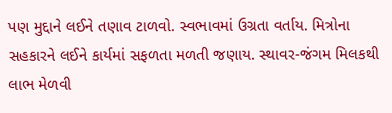પણ મુદ્દાને લઈને તણાવ ટાળવો. સ્વભાવમાં ઉગ્રતા વર્તાય. મિત્રોના સહકારને લઈને કાર્યમાં સફળતા મળતી જણાય. સ્થાવર-જંગમ મિલકથી લાભ મેળવી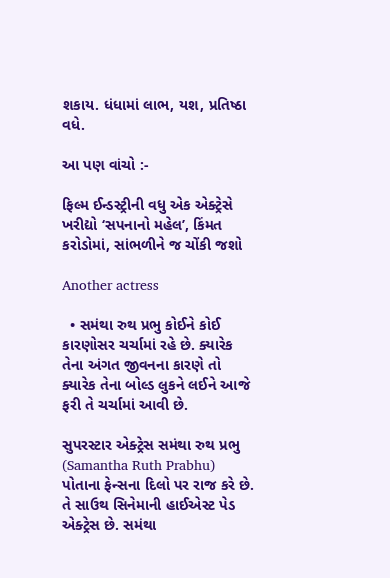શકાય. ધંધામાં લાભ, યશ, પ્રતિષ્ઠા વધે.

આ પણ વાંચો :-

ફિલ્મ ઈન્ડસ્ટ્રીની વધુ એક એક્ટ્રેસે ખરીદ્યો ‘સપનાનો મહેલ’, કિંમત કરોડોમાં, સાંભળીને જ ચોંકી જશો

Another actress

  • સમંથા રુથ પ્રભુ કોઈને કોઈ કારણોસર ચર્ચામાં રહે છે. ક્યારેક તેના અંગત જીવનના કારણે તો ક્યારેક તેના બોલ્ડ લુકને લઈને આજે ફરી તે ચર્ચામાં આવી છે.

સુપરસ્ટાર એક્ટ્રેસ સમંથા રુથ પ્રભુ (Samantha Ruth Prabhu) પોતાના ફેન્સના દિલો પર રાજ કરે છે. તે સાઉથ સિનેમાની હાઈએસ્ટ પેડ એક્ટ્રેસ છે. સમંથા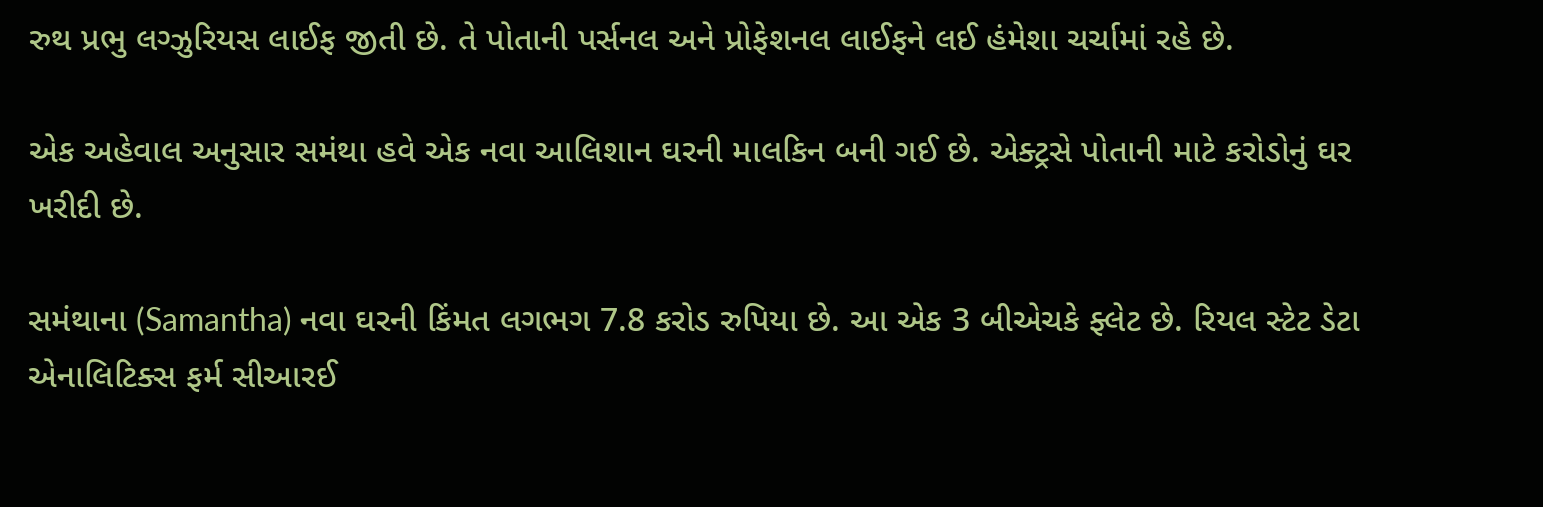રુથ પ્રભુ લગ્ઝુરિયસ લાઈફ જીતી છે. તે પોતાની પર્સનલ અને પ્રોફેશનલ લાઈફને લઈ હંમેશા ચર્ચામાં રહે છે.

એક અહેવાલ અનુસાર સમંથા હવે એક નવા આલિશાન ઘરની માલકિન બની ગઈ છે. એક્ટ્રસે પોતાની માટે કરોડોનું ઘર ખરીદી છે.

સમંથાના (Samantha) નવા ઘરની કિંમત લગભગ 7.8 કરોડ રુપિયા છે. આ એક 3 બીએચકે ફ્લેટ છે. રિયલ સ્ટેટ ડેટા એનાલિટિક્સ ફર્મ સીઆરઈ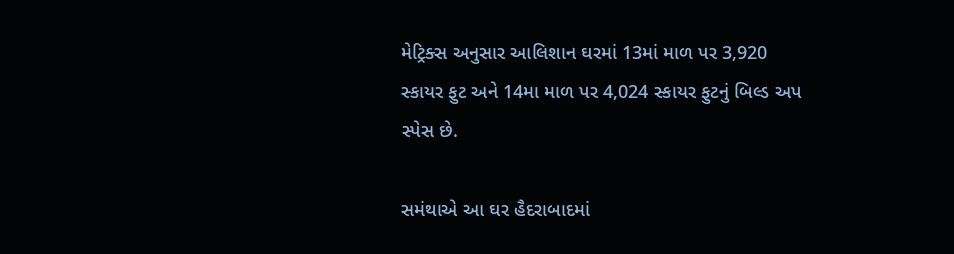મેટ્રિક્સ અનુસાર આલિશાન ઘરમાં 13માં માળ પર 3,920 સ્કાયર ફુટ અને 14મા માળ પર 4,024 સ્કાયર ફુટનું બિલ્ડ અપ સ્પેસ છે.

સમંથાએ આ ઘર હૈદરાબાદમાં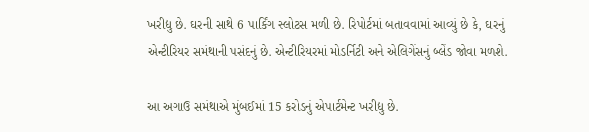ખરીદ્યુ છે. ઘરની સાથે 6 પાર્કિંગ સ્લોટસ મળી છે. રિપોર્ટમાં બતાવવામાં આવ્યું છે કે, ઘરનું એન્ટીરિયર સમંથાની પસંદનું છે. એન્ટીરિયરમાં મોડર્નિટી અને એલિગેંસનું બ્લેંડ જોવા મળશે.

આ અગાઉ સમંથાએ મુંબઈમાં 15 કરોડનું એપાર્ટમેન્ટ ખરીદ્યુ છે.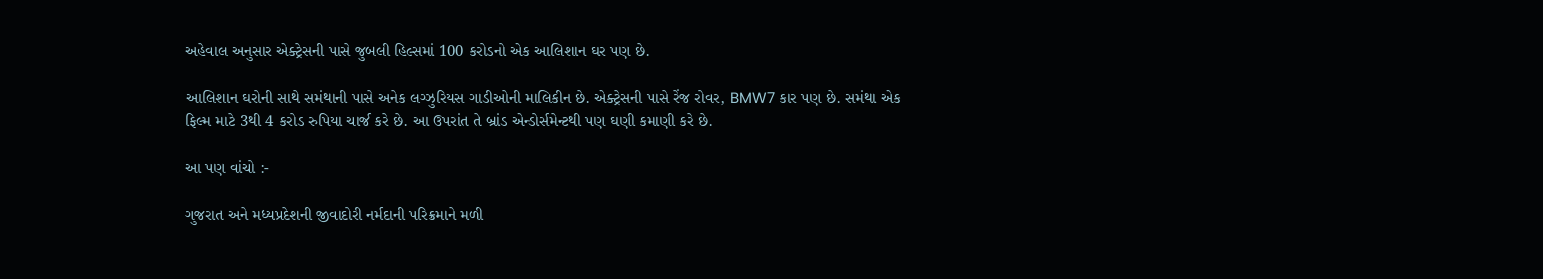અહેવાલ અનુસાર એક્ટ્રેસની પાસે જુબલી હિલ્સમાં 100 કરોડનો એક આલિશાન ઘર પણ છે.

આલિશાન ઘરોની સાથે સમંથાની પાસે અનેક લગ્ઝુરિયસ ગાડીઓની માલિકીન છે. એક્ટ્રેસની પાસે રેંજ રોવર, BMW7 કાર પણ છે. સમંથા એક ફિલ્મ માટે 3થી 4 કરોડ રુપિયા ચાર્જ કરે છે. આ ઉપરાંત તે બ્રાંડ એન્ડોર્સમેન્ટથી પણ ઘણી કમાણી કરે છે.

આ પણ વાંચો :-

ગુજરાત અને મધ્યપ્રદેશની જીવાદોરી નર્મદાની પરિક્રમાને મળી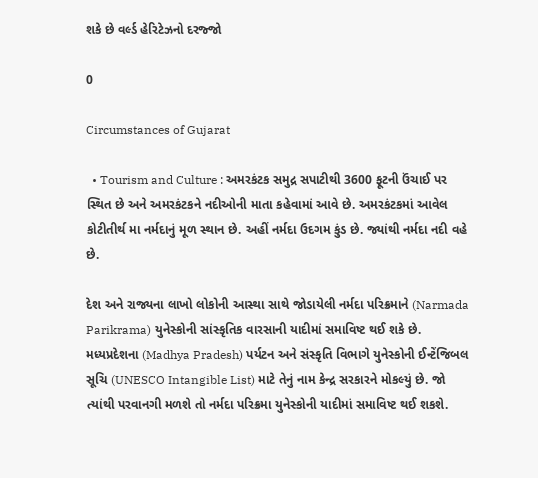શકે છે વર્લ્ડ હેરિટેઝનો દરજ્જો

0

Circumstances of Gujarat

  • Tourism and Culture : અમરકંટક સમુદ્ર સપાટીથી 3600 ફૂટની ઉંચાઈ પર સ્થિત છે અને અમરકંટકને નદીઓની માતા કહેવામાં આવે છે. અમરકંટકમાં આવેલ કોટીતીર્થ મા નર્મદાનું મૂળ સ્થાન છે. અહીં નર્મદા ઉદગમ કુંડ છે. જ્યાંથી નર્મદા નદી વહે છે.

દેશ અને રાજ્યના લાખો લોકોની આસ્થા સાથે જોડાયેલી નર્મદા પરિક્રમાને (Narmada Parikrama) યુનેસ્કોની સાંસ્કૃતિક વારસાની યાદીમાં સમાવિષ્ટ થઈ શકે છે. મધ્યપ્રદેશના (Madhya Pradesh) પર્યટન અને સંસ્કૃતિ વિભાગે યુનેસ્કોની ઈન્ટેંજિબલ સૂચિ (UNESCO Intangible List) માટે તેનું નામ કેન્દ્ર સરકારને મોકલ્યું છે. જો ત્યાંથી પરવાનગી મળશે તો નર્મદા પરિક્રમા યુનેસ્કોની યાદીમાં સમાવિષ્ટ થઈ શકશે.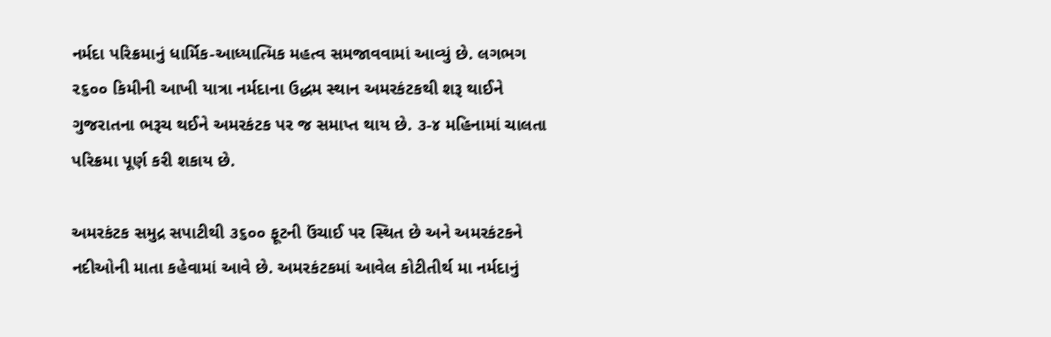નર્મદા પરિક્રમાનું ધાર્મિક-આધ્યાત્મિક મહત્વ સમજાવવામાં આવ્યું છે. લગભગ ૨૬૦૦ કિમીની આખી યાત્રા નર્મદાના ઉદ્ધમ સ્થાન અમરકંટકથી શરૂ થાઈને ગુજરાતના ભરૂચ થઈને અમરકંટક પર જ સમાપ્ત થાય છે. ૩-૪ મહિનામાં ચાલતા પરિક્રમા પૂર્ણ કરી શકાય છે.

અમરકંટક સમુદ્ર સપાટીથી ૩૬૦૦ ફૂટની ઉંચાઈ પર સ્થિત છે અને અમરકંટકને નદીઓની માતા કહેવામાં આવે છે. અમરકંટકમાં આવેલ કોટીતીર્થ મા નર્મદાનું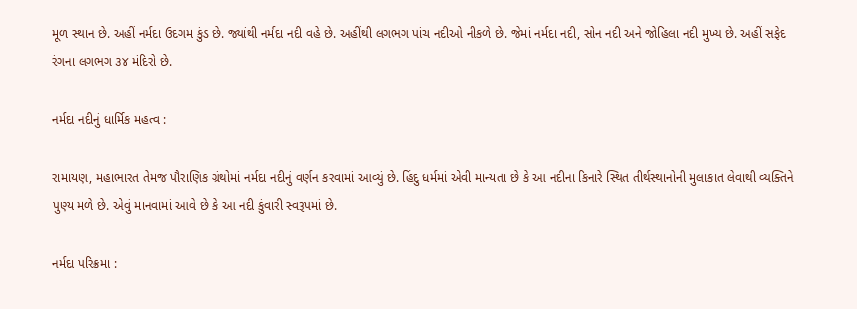મૂળ સ્થાન છે. અહીં નર્મદા ઉદગમ કુંડ છે. જ્યાંથી નર્મદા નદી વહે છે. અહીંથી લગભગ પાંચ નદીઓ નીકળે છે. જેમાં નર્મદા નદી, સોન નદી અને જોહિલા નદી મુખ્ય છે. અહીં સફેદ રંગના લગભગ ૩૪ મંદિરો છે.

નર્મદા નદીનું ધાર્મિક મહત્વ :

રામાયણ, મહાભારત તેમજ પૌરાણિક ગ્રંથોમાં નર્મદા નદીનું વર્ણન કરવામાં આવ્યું છે. હિંદુ ધર્મમાં એવી માન્યતા છે કે આ નદીના કિનારે સ્થિત તીર્થસ્થાનોની મુલાકાત લેવાથી વ્યક્તિને પુણ્ય મળે છે. એવું માનવામાં આવે છે કે આ નદી કુંવારી સ્વરૂપમાં છે.

નર્મદા પરિક્રમા :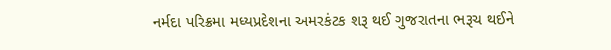નર્મદા પરિક્રમા મધ્યપ્રદેશના અમરકંટક શરૂ થઈ ગુજરાતના ભરૂચ થઈને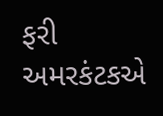ફરી અમરકંટકએ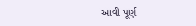આવી પૂર્ણ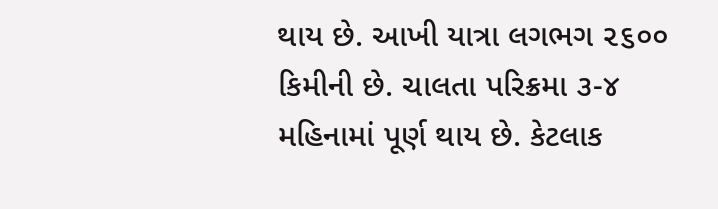થાય છે. આખી યાત્રા લગભગ ૨૬૦૦ કિમીની છે. ચાલતા પરિક્રમા ૩-૪ મહિનામાં પૂર્ણ થાય છે. કેટલાક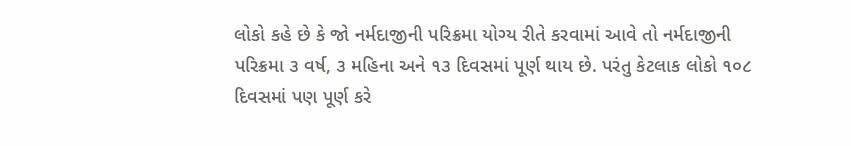લોકો કહે છે કે જો નર્મદાજીની પરિક્રમા યોગ્ય રીતે કરવામાં આવે તો નર્મદાજીની પરિક્રમા ૩ વર્ષ, ૩ મહિના અને ૧૩ દિવસમાં પૂર્ણ થાય છે. પરંતુ કેટલાક લોકો ૧૦૮ દિવસમાં પણ પૂર્ણ કરે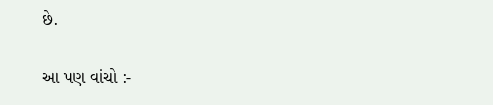છે.

આ પણ વાંચો :-